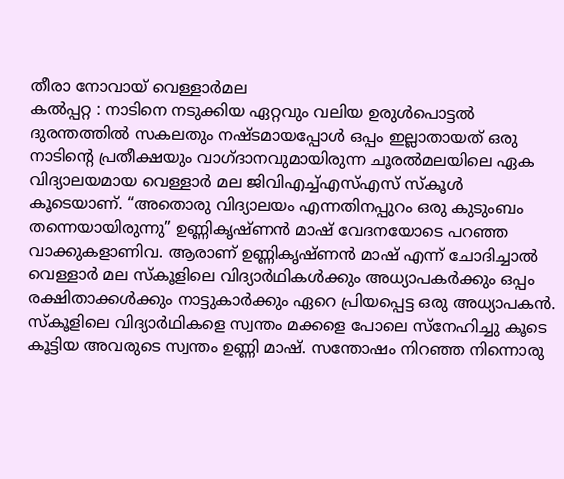തീരാ നോവായ് വെള്ളാർമല
കൽപ്പറ്റ : നാടിനെ നടുക്കിയ ഏറ്റവും വലിയ ഉരുൾപൊട്ടൽ ദുരന്തത്തിൽ സകലതും നഷ്ടമായപ്പോൾ ഒപ്പം ഇല്ലാതായത് ഒരു നാടിന്റെ പ്രതീക്ഷയും വാഗ്ദാനവുമായിരുന്ന ചൂരൽമലയിലെ ഏക വിദ്യാലയമായ വെള്ളാർ മല ജിവിഎച്ച്എസ്എസ് സ്കൂൾ കൂടെയാണ്. “അതൊരു വിദ്യാലയം എന്നതിനപ്പുറം ഒരു കുടുംബം തന്നെയായിരുന്നു” ഉണ്ണികൃഷ്ണൻ മാഷ് വേദനയോടെ പറഞ്ഞ വാക്കുകളാണിവ. ആരാണ് ഉണ്ണികൃഷ്ണൻ മാഷ് എന്ന് ചോദിച്ചാൽ വെള്ളാർ മല സ്കൂളിലെ വിദ്യാർഥികൾക്കും അധ്യാപകർക്കും ഒപ്പം രക്ഷിതാക്കൾക്കും നാട്ടുകാർക്കും ഏറെ പ്രിയപ്പെട്ട ഒരു അധ്യാപകൻ. സ്കൂളിലെ വിദ്യാർഥികളെ സ്വന്തം മക്കളെ പോലെ സ്നേഹിച്ചു കൂടെ കൂട്ടിയ അവരുടെ സ്വന്തം ഉണ്ണി മാഷ്. സന്തോഷം നിറഞ്ഞ നിന്നൊരു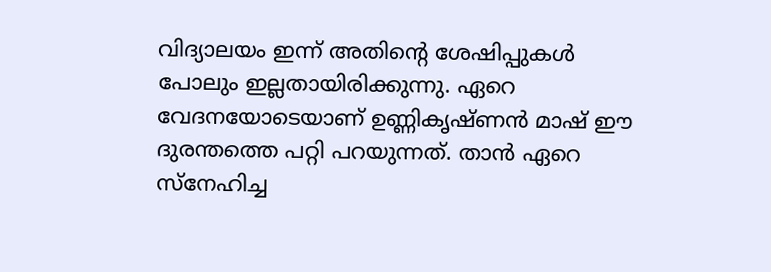വിദ്യാലയം ഇന്ന് അതിന്റെ ശേഷിപ്പുകൾ പോലും ഇല്ലതായിരിക്കുന്നു. ഏറെ വേദനയോടെയാണ് ഉണ്ണികൃഷ്ണൻ മാഷ് ഈ ദുരന്തത്തെ പറ്റി പറയുന്നത്. താൻ ഏറെ സ്നേഹിച്ച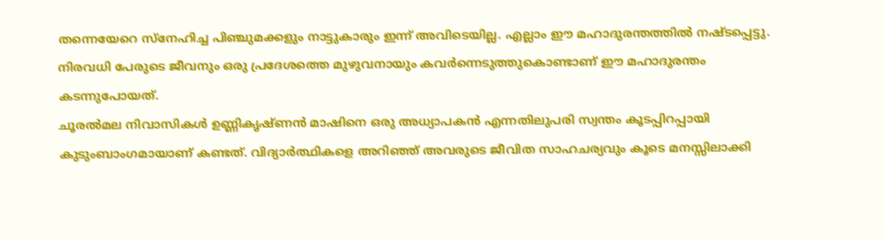തന്നെയേറെ സ്നേഹിച്ച പിഞ്ചുമക്കളും നാട്ടുകാരും ഇന്ന് അവിടെയില്ല. എല്ലാം ഈ മഹാദുരന്തത്തിൽ നഷ്ടപ്പെട്ടു. നിരവധി പേരുടെ ജീവനും ഒരു പ്രദേശത്തെ മുഴുവനായും കവർന്നെടുത്തുകൊണ്ടാണ് ഈ മഹാദുരന്തം കടന്നുപോയത്.
ചൂരൽമല നിവാസികൾ ഉണ്ണികൃഷ്ണൻ മാഷിനെ ഒരു അധ്യാപകൻ എന്നതിലുപരി സ്വന്തം കൂടപ്പിറപ്പായി കുടുംബാംഗമായാണ് കണ്ടത്. വിദ്യാർത്ഥികളെ അറിഞ്ഞ് അവരുടെ ജീവിത സാഹചര്യവും കൂടെ മനസ്സിലാക്കി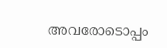അവരോടൊപ്പം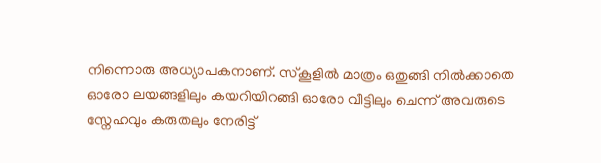നിന്നൊരു അധ്യാപകനാണ്. സ്കൂളിൽ മാത്രം ഒതുങ്ങി നിൽക്കാതെ ഓരോ ലയങ്ങളിലും കയറിയിറങ്ങി ഓരോ വീട്ടിലും ചെന്ന് അവരുടെ സ്നേഹവും കരുതലും നേരിട്ട്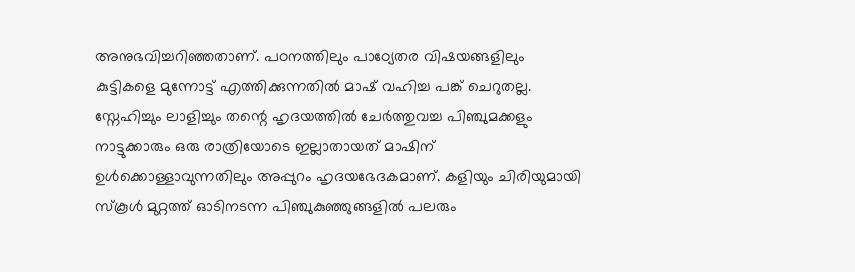അനുഭവിച്ചറിഞ്ഞതാണ്. പഠനത്തിലും പാഠ്യേതര വിഷയങ്ങളിലും കുട്ടികളെ മുന്നോട്ട് എത്തിക്കുന്നതിൽ മാഷ് വഹിച്ച പങ്ക് ചെറുതല്ല. സ്നേഹിച്ചും ലാളിച്ചും തന്റെ ഹൃദയത്തിൽ ചേർത്തുവച്ച പിഞ്ചുമക്കളും നാട്ടുക്കാരും ഒരു രാത്രിയോടെ ഇല്ലാതായത് മാഷിന് ഉൾക്കൊള്ളാവുന്നതിലും അപ്പുറം ഹൃദയഭേദകമാണ്. കളിയും ചിരിയുമായി സ്കൂൾ മുറ്റത്ത് ഓടിനടന്ന പിഞ്ചുകുഞ്ഞുങ്ങളിൽ പലരും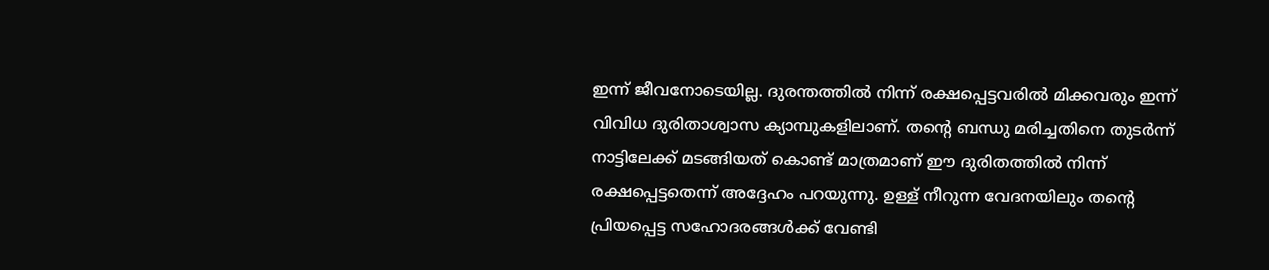ഇന്ന് ജീവനോടെയില്ല. ദുരന്തത്തിൽ നിന്ന് രക്ഷപ്പെട്ടവരിൽ മിക്കവരും ഇന്ന് വിവിധ ദുരിതാശ്വാസ ക്യാമ്പുകളിലാണ്. തന്റെ ബന്ധു മരിച്ചതിനെ തുടർന്ന് നാട്ടിലേക്ക് മടങ്ങിയത് കൊണ്ട് മാത്രമാണ് ഈ ദുരിതത്തിൽ നിന്ന് രക്ഷപ്പെട്ടതെന്ന് അദ്ദേഹം പറയുന്നു. ഉള്ള് നീറുന്ന വേദനയിലും തന്റെ പ്രിയപ്പെട്ട സഹോദരങ്ങൾക്ക് വേണ്ടി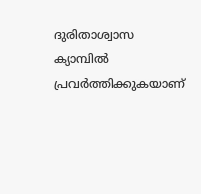ദുരിതാശ്വാസ ക്യാമ്പിൽ പ്രവർത്തിക്കുകയാണ്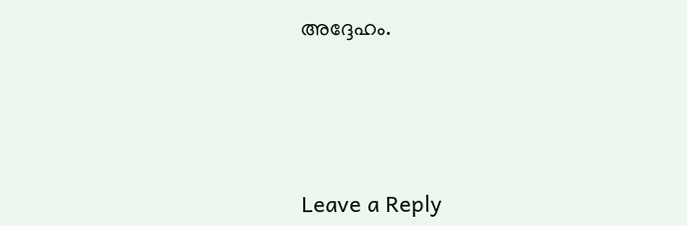അദ്ദേഹം.





Leave a Reply